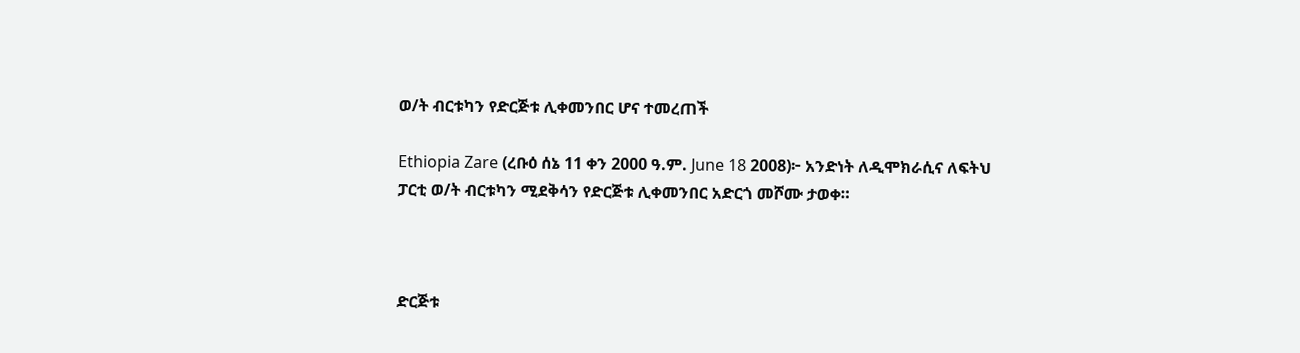ወ/ት ብርቱካን የድርጅቱ ሊቀመንበር ሆና ተመረጠች

Ethiopia Zare (ረቡዕ ሰኔ 11 ቀን 2000 ዓ.ም. June 18 2008)፦ አንድነት ለዲሞክራሲና ለፍትህ ፓርቲ ወ/ት ብርቱካን ሚደቅሳን የድርጅቱ ሊቀመንበር አድርጎ መሾሙ ታወቀ።



ድርጅቱ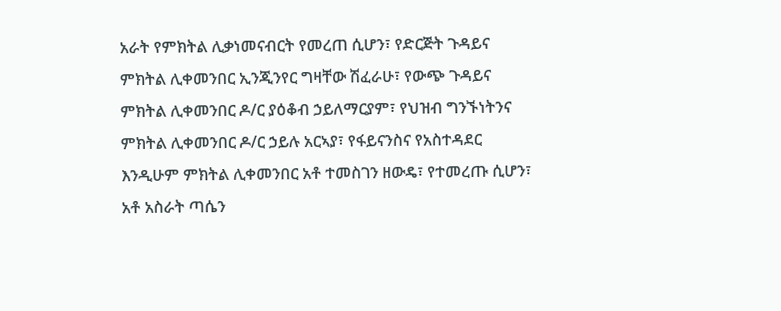አራት የምክትል ሊቃነመናብርት የመረጠ ሲሆን፣ የድርጅት ጉዳይና ምክትል ሊቀመንበር ኢንጂንየር ግዛቸው ሽፈራሁ፣ የውጭ ጉዳይና ምክትል ሊቀመንበር ዶ/ር ያዕቆብ ኃይለማርያም፣ የህዝብ ግንኙነትንና ምክትል ሊቀመንበር ዶ/ር ኃይሉ አርኣያ፣ የፋይናንስና የአስተዳደር እንዲሁም ምክትል ሊቀመንበር አቶ ተመስገን ዘውዴ፣ የተመረጡ ሲሆን፣ አቶ አስራት ጣሴን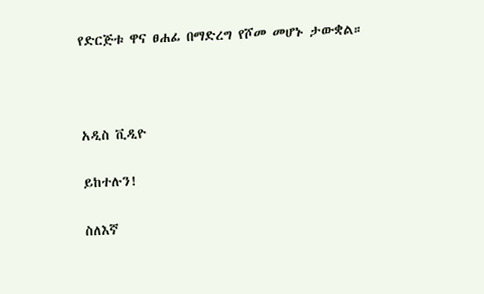የድርጅቱ ዋና ፀሐፊ በማድረግ የሾመ መሆኑ ታውቋል።



አዲስ ቪዲዮ

ይከተሉን!

ስለእኛ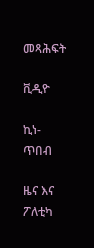መጻሕፍት

ቪዲዮ

ኪነ-ጥበብ

ዜና እና ፖለቲካ